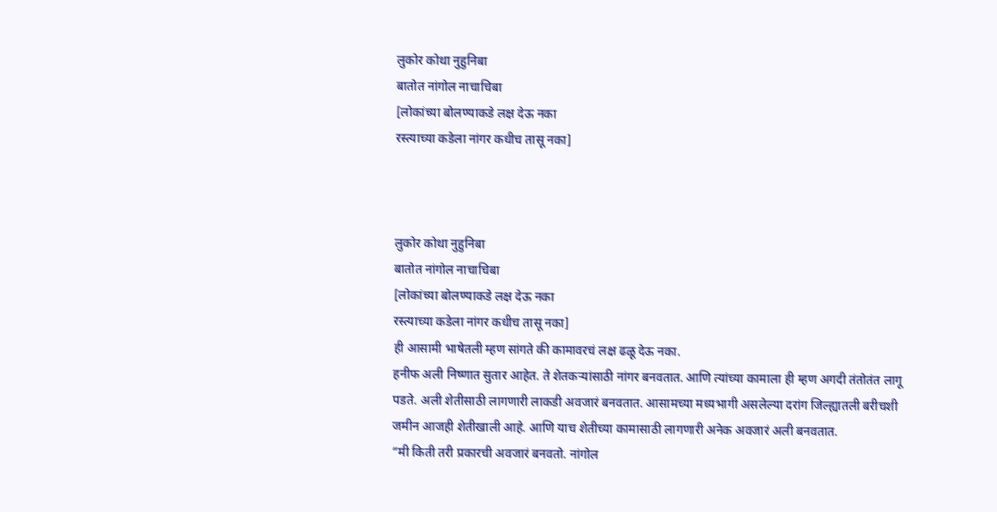लुकोर कोथा नुहुनिबा
बातोत नांगोल नाचाचिबा
[लोकांच्या बोलण्याकडे लक्ष देऊ नका
रस्त्याच्या कडेला नांगर कधीच तासू नका]



लुकोर कोथा नुहुनिबा
बातोत नांगोल नाचाचिबा
[लोकांच्या बोलण्याकडे लक्ष देऊ नका
रस्त्याच्या कडेला नांगर कधीच तासू नका]
ही आसामी भाषेतली म्हण सांगते की कामावरचं लक्ष ढळू देऊ नका.
हनीफ अली निष्णात सुतार आहेत. ते शेतकऱ्यांसाठी नांगर बनवतात. आणि त्यांच्या कामाला ही म्हण अगदी तंतोतंत लागू पडते. अली शेतीसाठी लागणारी लाकडी अवजारं बनवतात. आसामच्या मध्यभागी असलेल्या दरांग जिल्ह्यातली बरीचशी जमीन आजही शेतीखाली आहे. आणि याच शेतीच्या कामासाठी लागणारी अनेक अवजारं अली बनवतात.
“मी किती तरी प्रकारची अवजारं बनवतो. नांगोल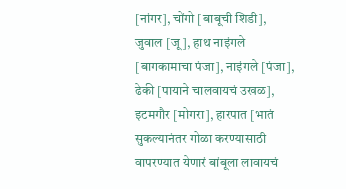[नांगर], चोंगो [बाबूची शिडी], जुवाल [जू], हाथ नाइंगले [बागकामाचा पंजा], नाइंगले [पंजा], ढेकी [पायाने चालवायचं उखळ], इटमगौर [मोगरा], हारपात [भातं सुकल्यानंतर गोळा करण्यासाठी वापरण्यात येणारं बांबूला लावायचं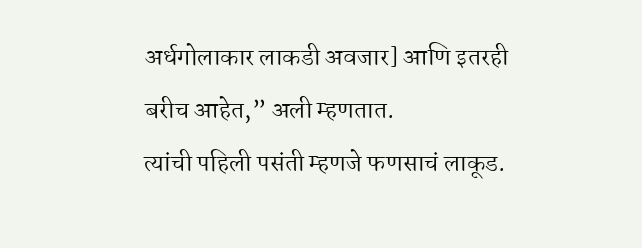अर्धगोलाकार लाकडी अवजार] आणि इतरही बरीच आहेत,” अली म्हणतात.
त्यांची पहिली पसंती म्हणजे फणसाचं लाकूड.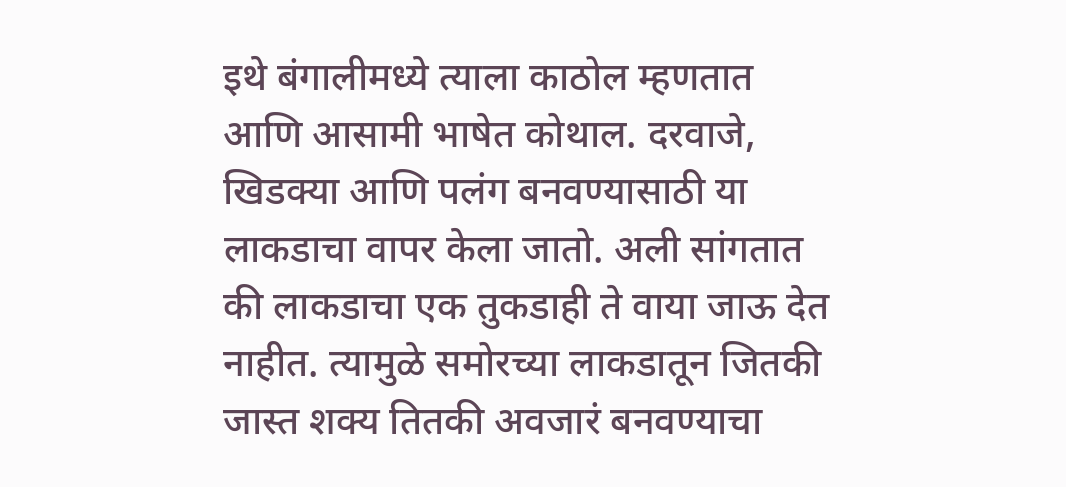इथे बंगालीमध्ये त्याला काठोल म्हणतात आणि आसामी भाषेत कोथाल. दरवाजे, खिडक्या आणि पलंग बनवण्यासाठी या लाकडाचा वापर केला जातो. अली सांगतात की लाकडाचा एक तुकडाही ते वाया जाऊ देत नाहीत. त्यामुळे समोरच्या लाकडातून जितकी जास्त शक्य तितकी अवजारं बनवण्याचा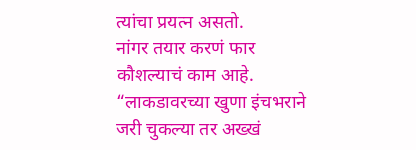त्यांचा प्रयत्न असतो.
नांगर तयार करणं फार कौशल्याचं काम आहे. “लाकडावरच्या खुणा इंचभराने जरी चुकल्या तर अख्खं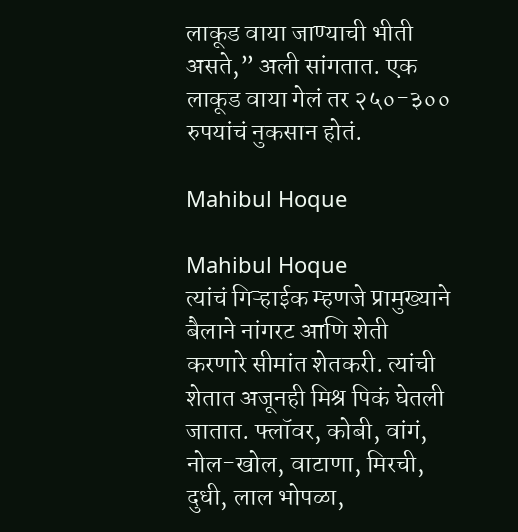लाकूड वाया जाण्याची भीती असते,” अली सांगतात. एक लाकूड वाया गेलं तर २५०-३०० रुपयांचं नुकसान होतं.

Mahibul Hoque

Mahibul Hoque
त्यांचं गिऱ्हाईक म्हणजे प्रामुख्याने बैलाने नांगरट आणि शेती करणारे सीमांत शेतकरी. त्यांची शेतात अजूनही मिश्र पिकं घेतली जातात. फ्लॉवर, कोबी, वांगं, नोल-खोल, वाटाणा, मिरची, दुधी, लाल भोपळा,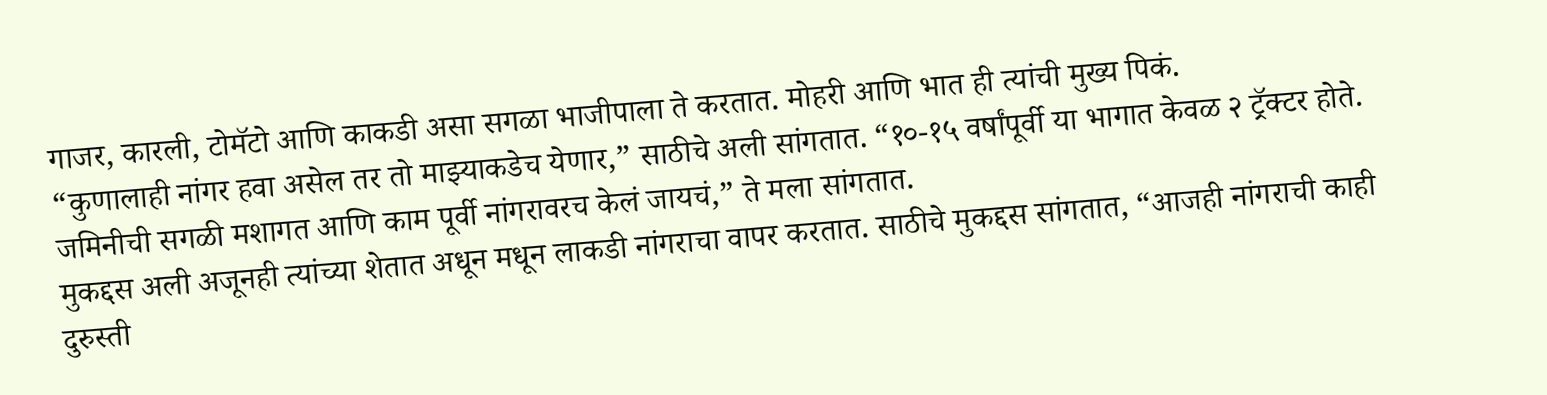गाजर, कारली, टोमॅटो आणि काकडी असा सगळा भाजीपाला ते करतात. मोहरी आणि भात ही त्यांची मुख्य पिकं.
“कुणालाही नांगर हवा असेल तर तो माझ्याकडेच येणार,” साठीचे अली सांगतात. “१०-१५ वर्षांपूर्वी या भागात केवळ २ ट्रॅक्टर होते. जमिनीची सगळी मशागत आणि काम पूर्वी नांगरावरच केलं जायचं,” ते मला सांगतात.
मुकद्दस अली अजूनही त्यांच्या शेतात अधून मधून लाकडी नांगराचा वापर करतात. साठीचे मुकद्दस सांगतात, “आजही नांगराची काही दुरुस्ती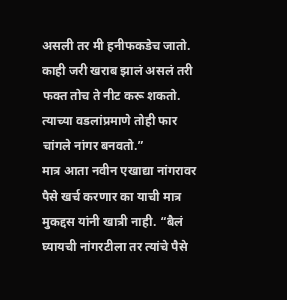असली तर मी हनीफकडेच जातो. काही जरी खराब झालं असलं तरी फक्त तोच ते नीट करू शकतो. त्याच्या वडलांप्रमाणे तोही फार चांगले नांगर बनवतो.”
मात्र आता नवीन एखाद्या नांगरावर पैसे खर्च करणार का याची मात्र मुकद्दस यांनी खात्री नाही. “बैलं घ्यायची नांगरटीला तर त्यांचे पैसे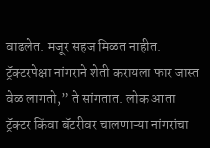वाढलेत. मजूर सहज मिळत नाहीत. ट्रॅक्टरपेक्षा नांगराने शेती करायला फार जास्त वेळ लागतो,” ते सांगतात. लोक आता ट्रॅक्टर किंवा बॅटरीवर चालणाऱ्या नांगरांचा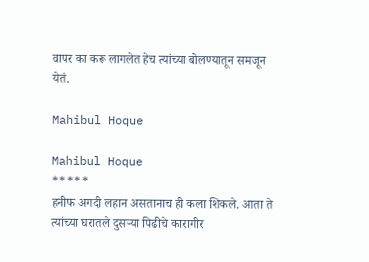वापर का करू लागलेत हेच त्यांच्या बोलण्यातून समजून येतं.

Mahibul Hoque

Mahibul Hoque
*****
हनीफ अगदी लहान असतानाच ही कला शिकले. आता ते त्यांच्या घरातले दुसऱ्या पिढीचे कारागीर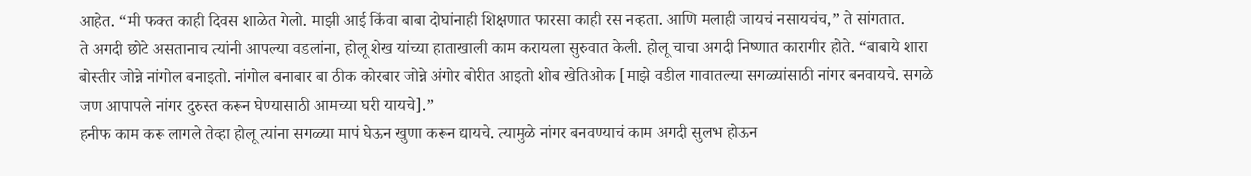आहेत. “मी फक्त काही दिवस शाळेत गेलो. माझी आई किंवा बाबा दोघांनाही शिक्षणात फारसा काही रस नव्हता. आणि मलाही जायचं नसायचंच,” ते सांगतात.
ते अगदी छोटे असतानाच त्यांनी आपल्या वडलांना, होलू शेख यांच्या हाताखाली काम करायला सुरुवात केली. होलू चाचा अगदी निष्णात कारागीर होते. “बाबाये शारा बोस्तीर जोन्ने नांगोल बनाइतो. नांगोल बनाबार बा ठीक कोरबार जोन्ने अंगोर बोरीत आइतो शोब खेतिओक [माझे वडील गावातल्या सगळ्यांसाठी नांगर बनवायचे. सगळे जण आपापले नांगर दुरुस्त करून घेण्यासाठी आमच्या घरी यायचे].”
हनीफ काम करू लागले तेव्हा होलू त्यांना सगळ्या मापं घेऊन खुणा करून द्यायचे. त्यामुळे नांगर बनवण्याचं काम अगदी सुलभ होऊन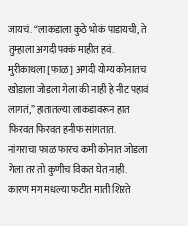जायचं. “लाकडाला कुठे भोकं पाडायची, ते तुम्हाला अगदी पक्कं माहीत हवं. मुरीकाथला [फाळ] अगदी योग्य कोनातच खोडाला जोडला गेला की नाही हे नीट पहावं लागतं,” हातातल्या लाकडावरून हात फिरवत फिरवत हनीफ सांगतात.
नांगराचा फाळ फारच कमी कोनात जोडला गेला तर तो कुणीच विकत घेत नाही. कारण मग मधल्या फटीत माती शिऱते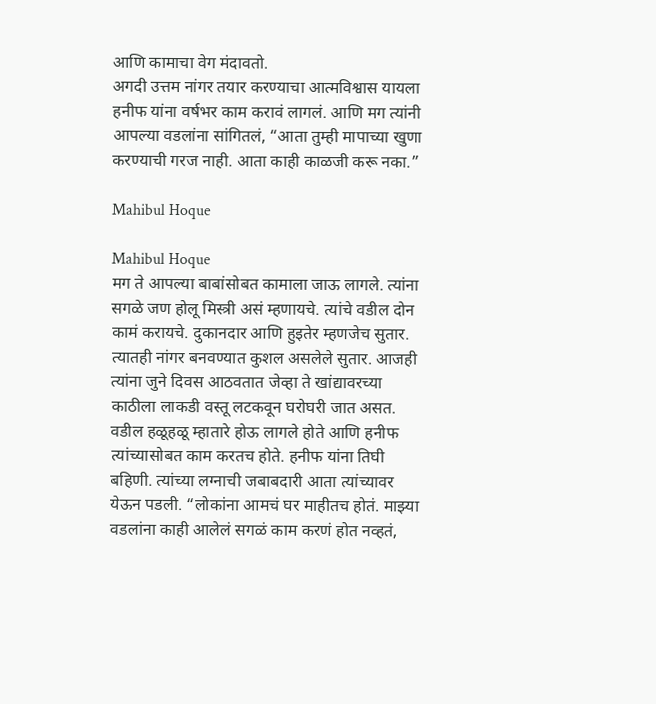आणि कामाचा वेग मंदावतो.
अगदी उत्तम नांगर तयार करण्याचा आत्मविश्वास यायला हनीफ यांना वर्षभर काम करावं लागलं. आणि मग त्यांनी आपल्या वडलांना सांगितलं, “आता तुम्ही मापाच्या खुणा करण्याची गरज नाही. आता काही काळजी करू नका.”

Mahibul Hoque

Mahibul Hoque
मग ते आपल्या बाबांसोबत कामाला जाऊ लागले. त्यांना सगळे जण होलू मिस्त्री असं म्हणायचे. त्यांचे वडील दोन कामं करायचे. दुकानदार आणि हुइतेर म्हणजेच सुतार. त्यातही नांगर बनवण्यात कुशल असलेले सुतार. आजही त्यांना जुने दिवस आठवतात जेव्हा ते खांद्यावरच्या काठीला लाकडी वस्तू लटकवून घरोघरी जात असत.
वडील हळूहळू म्हातारे होऊ लागले होते आणि हनीफ त्यांच्यासोबत काम करतच होते. हनीफ यांना तिघी बहिणी. त्यांच्या लग्नाची जबाबदारी आता त्यांच्यावर येऊन पडली. “लोकांना आमचं घर माहीतच होतं. माझ्या वडलांना काही आलेलं सगळं काम करणं होत नव्हतं,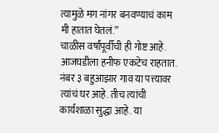त्यामुळे मग नांगर बनवण्याचं काम मी हातात घेतलं.”
चाळीस वर्षांपूर्वीची ही गोष्ट आहे. आजघडीला हनीफ एकटेच राहतात. नंबर ३ बहुआझार गाव या पत्त्यावर त्यांचं घर आहे. तीच त्यांची कार्यशाळा सुद्धा आहे. या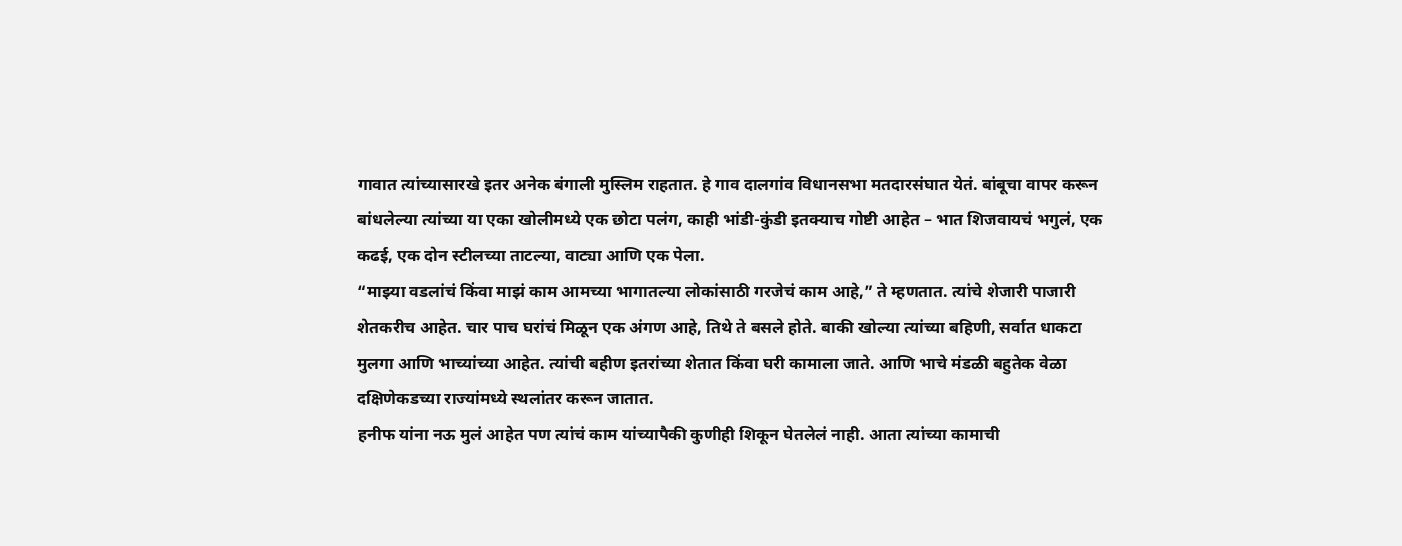गावात त्यांच्यासारखे इतर अनेक बंगाली मुस्लिम राहतात. हे गाव दालगांव विधानसभा मतदारसंघात येतं. बांबूचा वापर करून बांधलेल्या त्यांच्या या एका खोलीमध्ये एक छोटा पलंग, काही भांडी-कुंडी इतक्याच गोष्टी आहेत – भात शिजवायचं भगुलं, एक कढई, एक दोन स्टीलच्या ताटल्या, वाट्या आणि एक पेला.
“माझ्या वडलांचं किंवा माझं काम आमच्या भागातल्या लोकांसाठी गरजेचं काम आहे,” ते म्हणतात. त्यांचे शेजारी पाजारी शेतकरीच आहेत. चार पाच घरांचं मिळून एक अंगण आहे, तिथे ते बसले होते. बाकी खोल्या त्यांच्या बहिणी, सर्वात धाकटा मुलगा आणि भाच्यांच्या आहेत. त्यांची बहीण इतरांच्या शेतात किंवा घरी कामाला जाते. आणि भाचे मंडळी बहुतेक वेळा दक्षिणेकडच्या राज्यांमध्ये स्थलांतर करून जातात.
हनीफ यांना नऊ मुलं आहेत पण त्यांचं काम यांच्यापैकी कुणीही शिकून घेतलेलं नाही. आता त्यांच्या कामाची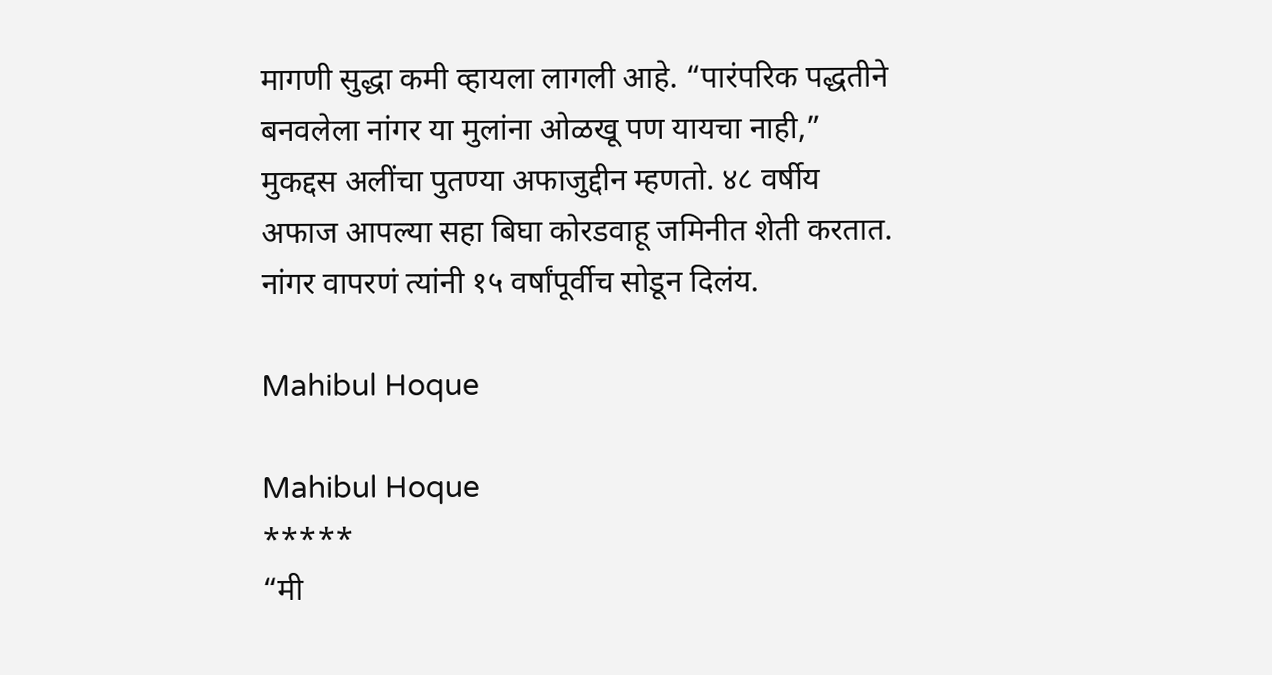मागणी सुद्धा कमी व्हायला लागली आहे. “पारंपरिक पद्धतीने बनवलेला नांगर या मुलांना ओळखू पण यायचा नाही,” मुकद्दस अलींचा पुतण्या अफाजुद्दीन म्हणतो. ४८ वर्षीय अफाज आपल्या सहा बिघा कोरडवाहू जमिनीत शेती करतात. नांगर वापरणं त्यांनी १५ वर्षांपूर्वीच सोडून दिलंय.

Mahibul Hoque

Mahibul Hoque
*****
“मी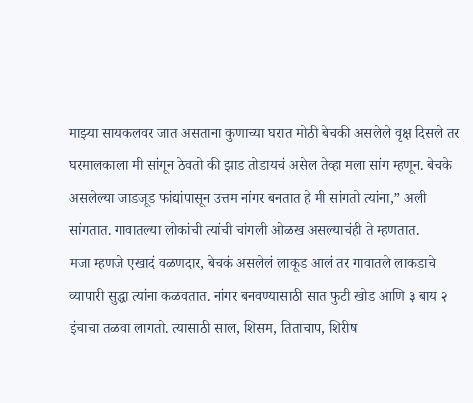माझ्या सायकलवर जात असताना कुणाच्या घरात मोठी बेचकी असलेले वृक्ष दिसले तर घरमालकाला मी सांगून ठेवतो की झाड तोडायचं असेल तेव्हा मला सांग म्हणून. बेचके असलेल्या जाडजूड फांद्यांपासून उत्तम नांगर बनतात हे मी सांगतो त्यांना,” अली सांगतात. गावातल्या लोकांची त्यांची चांगली ओळख असल्याचंही ते म्हणतात.
मजा म्हणजे एखादं वळणदार, बेचकं असलेलं लाकूड आलं तर गावातले लाकडाचे व्यापारी सुद्धा त्यांना कळवतात. नांगर बनवण्यासाठी सात फुटी खोड आणि ३ बाय २ इंचाचा तळवा लागतो. त्यासाठी साल, शिसम, तिताचाप, शिरीष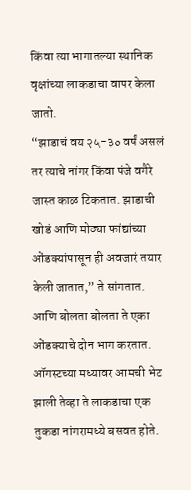किंवा त्या भागातल्या स्थानिक वृक्षांच्या लाकडाचा वापर केला जातो.
“झाडाचं वय २५-३० वर्षं असलं तर त्याचे नांगर किंवा पंजे वगैरे जास्त काळ टिकतात. झाडाची खोडं आणि मोठ्या फांद्यांच्या ओंडक्यांपासून ही अवजारं तयार केली जातात,” ते सांगतात. आणि बोलता बोलता ते एका ओंडक्याचे दोन भाग करतात.
ऑगस्टच्या मध्यावर आमची भेट झाली तेव्हा ते लाकडाचा एक तुकडा नांगरामध्ये बसवत होते.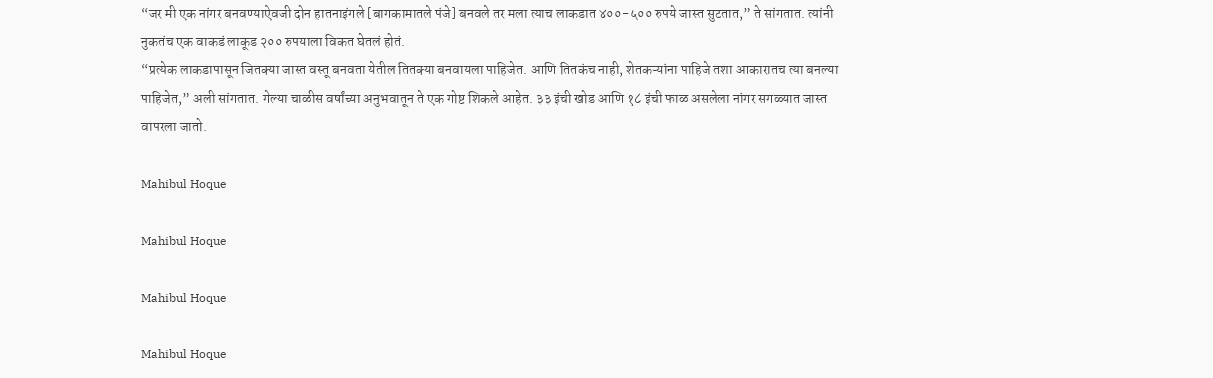“जर मी एक नांगर बनवण्याऐवजी दोन हातनाइंगले [बागकामातले पंजे] बनवले तर मला त्याच लाकडात ४००-५०० रुपये जास्त सुटतात,” ते सांगतात. त्यांनी नुकतंच एक वाकडं लाकूड २०० रुपयाला विकत घेतलं होतं.
“प्रत्येक लाकडापासून जितक्या जास्त वस्तू बनवता येतील तितक्या बनवायला पाहिजेत. आणि तितकंच नाही, शेतकऱ्यांना पाहिजे तशा आकारातच त्या बनल्या पाहिजेत,” अली सांगतात. गेल्या चाळीस वर्षांच्या अनुभवातून ते एक गोष्ट शिकले आहेत. ३३ इंची खोड आणि १८ इंची फाळ असलेला नांगर सगळ्यात जास्त वापरला जातो.

Mahibul Hoque

Mahibul Hoque

Mahibul Hoque

Mahibul Hoque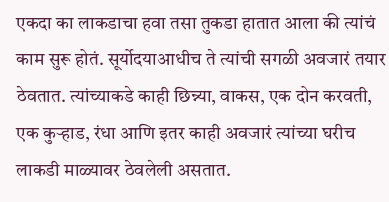एकदा का लाकडाचा हवा तसा तुकडा हातात आला की त्यांचं काम सुरू होतं. सूर्योदयाआधीच ते त्यांची सगळी अवजारं तयार ठेवतात. त्यांच्याकडे काही छिन्न्या, वाकस, एक दोन करवती, एक कुऱ्हाड, रंधा आणि इतर काही अवजारं त्यांच्या घरीच लाकडी माळ्यावर ठेवलेली असतात.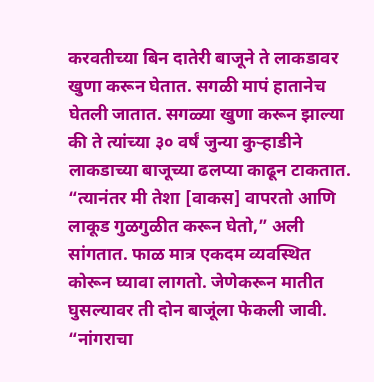करवतीच्या बिन दातेरी बाजूने ते लाकडावर खुणा करून घेतात. सगळी मापं हातानेच घेतली जातात. सगळ्या खुणा करून झाल्या की ते त्यांच्या ३० वर्षं जुन्या कुऱ्हाडीने लाकडाच्या बाजूच्या ढलप्या काढून टाकतात. “त्यानंतर मी तेशा [वाकस] वापरतो आणि लाकूड गुळगुळीत करून घेतो,” अली सांगतात. फाळ मात्र एकदम व्यवस्थित कोरून घ्यावा लागतो. जेणेकरून मातीत घुसल्यावर ती दोन बाजूंला फेकली जावी.
“नांगराचा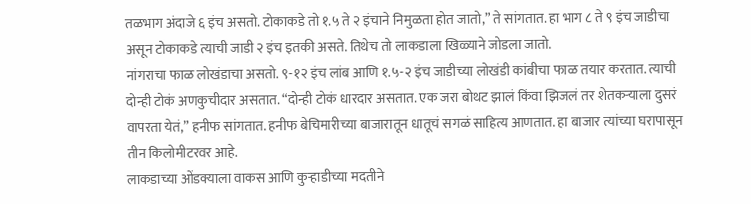तळभाग अंदाजे ६ इंच असतो. टोकाकडे तो १.५ ते २ इंचाने निमुळता होत जातो,” ते सांगतात. हा भाग ८ ते ९ इंच जाडीचा असून टोकाकडे त्याची जाडी २ इंच इतकी असते. तिथेच तो लाकडाला खिळ्याने जोडला जातो.
नांगराचा फाळ लोखंडाचा असतो. ९-१२ इंच लांब आणि १.५-२ इंच जाडीच्या लोखंडी कांबीचा फाळ तयार करतात. त्याची दोन्ही टोकं अणकुचीदार असतात. “दोन्ही टोकं धारदार असतात. एक जरा बोथट झालं किंवा झिजलं तर शेतकऱ्याला दुसरं वापरता येतं,” हनीफ सांगतात. हनीफ बेचिमारीच्या बाजारातून धातूचं सगळं साहित्य आणतात. हा बाजार त्यांच्या घरापासून तीन किलोमीटरवर आहे.
लाकडाच्या ओंडक्याला वाकस आणि कुऱ्हाडीच्या मदतीने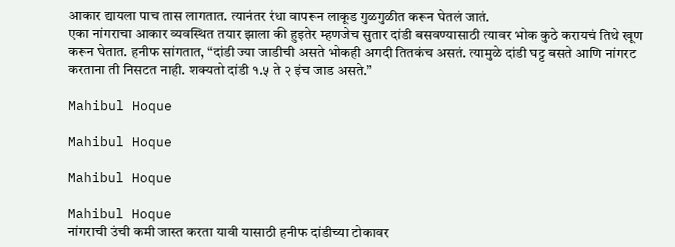आकार द्यायला पाच तास लागतात. त्यानंतर रंधा वापरून लाकूड गुळगुळीत करून घेतलं जातं.
एका नांगराचा आकार व्यवस्थित तयार झाला की हुइतेर म्हणजेच सुतार दांडी बसवण्यासाठी त्यावर भोक कुठे करायचं तिथे खूण करून घेतात. हनीफ सांगतात, “दांडी ज्या जाडीची असते भोकही अगदी तितकंच असतं. त्यामुळे दांडी घट्ट बसते आणि नांगरट करताना ती निसटत नाही. शक्यतो दांडी १.५ ते २ इंच जाड असते.”

Mahibul Hoque

Mahibul Hoque

Mahibul Hoque

Mahibul Hoque
नांगराची उंची कमी जास्त करता यावी यासाठी हनीफ दांडीच्या टोकावर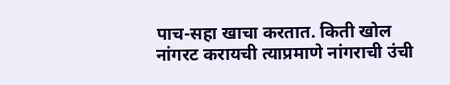पाच-सहा खाचा करतात. किती खोल नांगरट करायची त्याप्रमाणे नांगराची उंची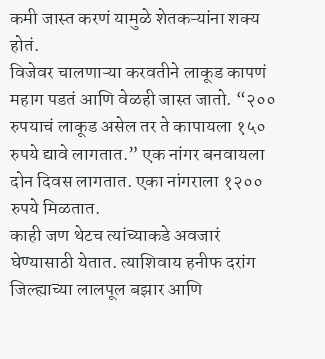कमी जास्त करणं यामुळे शेतकऱ्यांना शक्य होतं.
विजेवर चालणाऱ्या करवतीने लाकूड कापणं महाग पडतं आणि वेळही जास्त जातो. “२०० रुपयाचं लाकूड असेल तर ते कापायला १५० रुपये द्यावे लागतात.” एक नांगर बनवायला दोन दिवस लागतात. एका नांगराला १२०० रुपये मिळतात.
काही जण थेटच त्यांच्याकडे अवजारं घेण्यासाठी येतात. त्याशिवाय हनीफ दरांग जिल्ह्याच्या लालपूल बझार आणि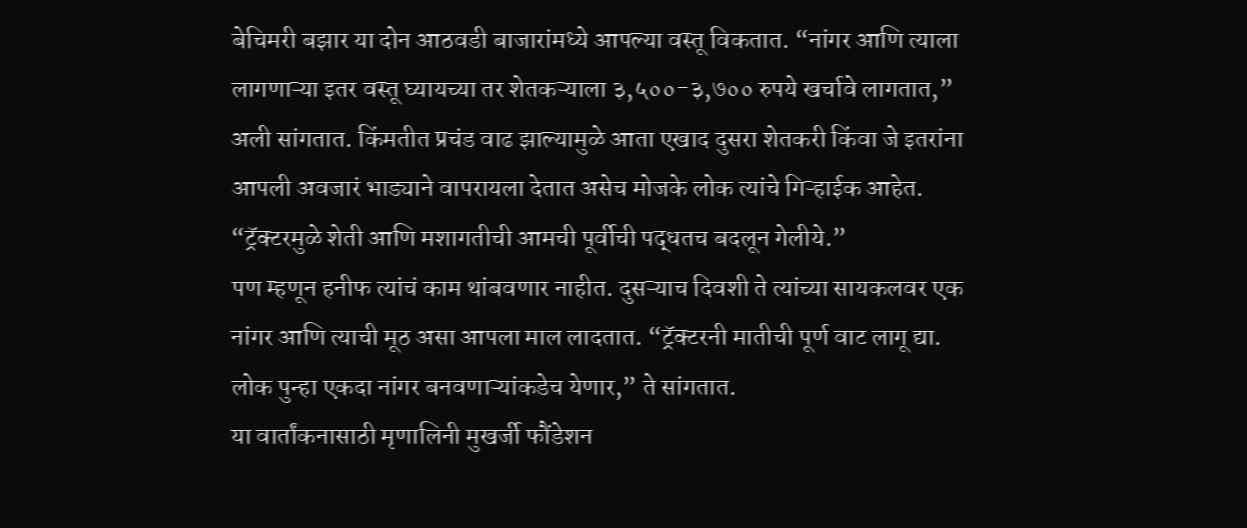बेचिमरी बझार या दोन आठवडी बाजारांमध्ये आपल्या वस्तू विकतात. “नांगर आणि त्याला लागणाऱ्या इतर वस्तू घ्यायच्या तर शेतकऱ्याला ३,५००-३,७०० रुपये खर्चावे लागतात,” अली सांगतात. किंमतीत प्रचंड वाढ झाल्यामुळे आता एखाद दुसरा शेतकरी किंवा जे इतरांना आपली अवजारं भाड्याने वापरायला देतात असेच मोजके लोक त्यांचे गिऱ्हाईक आहेत. “ट्रॅक्टरमुळे शेती आणि मशागतीची आमची पूर्वीची पद्धतच बदलून गेलीये.”
पण म्हणून हनीफ त्यांचं काम थांबवणार नाहीत. दुसऱ्याच दिवशी ते त्यांच्या सायकलवर एक नांगर आणि त्याची मूठ असा आपला माल लादतात. “ट्रॅक्टरनी मातीची पूर्ण वाट लागू द्या. लोक पुन्हा एकदा नांगर बनवणाऱ्यांकडेच येणार,” ते सांगतात.
या वार्तांकनासाठी मृणालिनी मुखर्जी फौंडेशन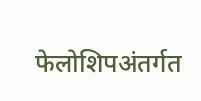फेलोशिपअंतर्गत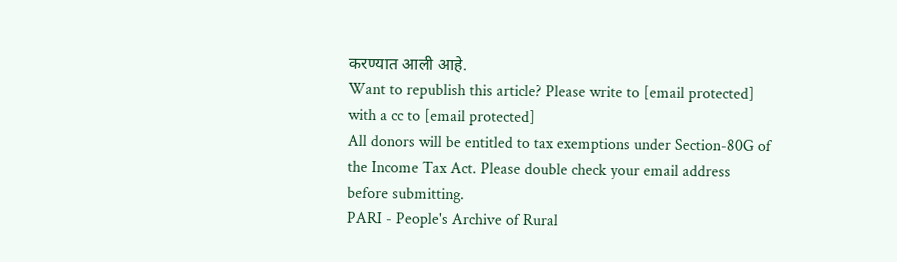करण्यात आली आहे.
Want to republish this article? Please write to [email protected] with a cc to [email protected]
All donors will be entitled to tax exemptions under Section-80G of the Income Tax Act. Please double check your email address before submitting.
PARI - People's Archive of Rural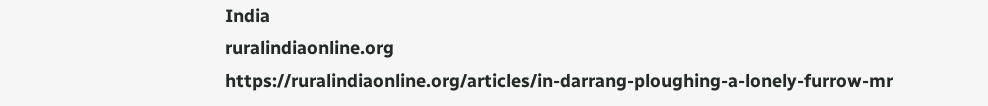India
ruralindiaonline.org
https://ruralindiaonline.org/articles/in-darrang-ploughing-a-lonely-furrow-mr